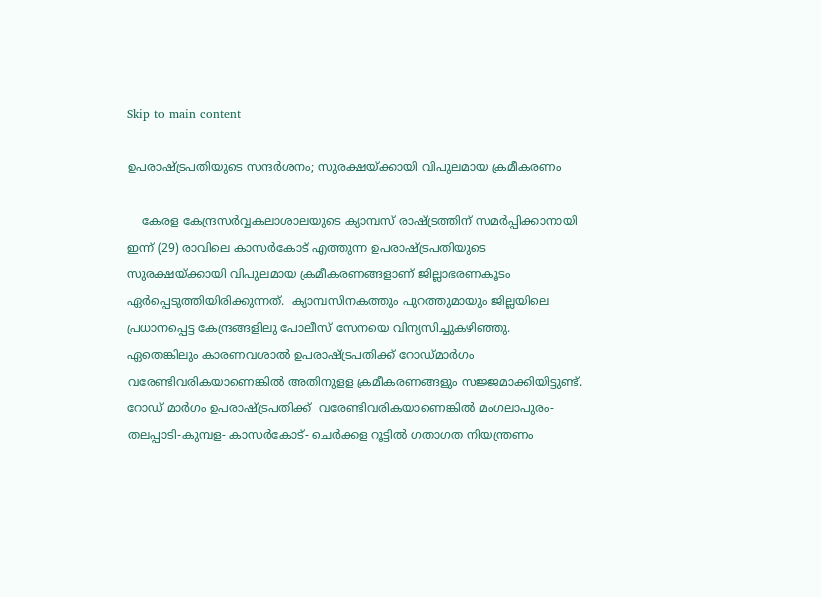Skip to main content

ഉപരാഷ്ട്രപതിയുടെ സന്ദര്‍ശനം; സുരക്ഷയ്ക്കായി വിപുലമായ ക്രമീകരണം

    കേരള കേന്ദ്രസര്‍വ്വകലാശാലയുടെ ക്യാമ്പസ് രാഷ്ട്രത്തിന് സമര്‍പ്പിക്കാനായി ഇന്ന് (29) രാവിലെ കാസര്‍കോട് എത്തുന്ന ഉപരാഷ്ട്രപതിയുടെ സുരക്ഷയ്ക്കായി വിപുലമായ ക്രമീകരണങ്ങളാണ് ജില്ലാഭരണകൂടം ഏര്‍പ്പെടുത്തിയിരിക്കുന്നത്.  ക്യാമ്പസിനകത്തും പുറത്തുമായും ജില്ലയിലെ പ്രധാനപ്പെട്ട കേന്ദ്രങ്ങളിലു പോലീസ് സേനയെ വിന്യസിച്ചുകഴിഞ്ഞു. ഏതെങ്കിലും കാരണവശാല്‍ ഉപരാഷ്ട്രപതിക്ക് റോഡ്മാര്‍ഗം വരേണ്ടിവരികയാണെങ്കില്‍ അതിനുളള ക്രമീകരണങ്ങളും സജ്ജമാക്കിയിട്ടുണ്ട്. റോഡ് മാര്‍ഗം ഉപരാഷ്ട്രപതിക്ക്  വരേണ്ടിവരികയാണെങ്കില്‍ മംഗലാപുരം- തലപ്പാടി-കുമ്പള- കാസര്‍കോട്- ചെര്‍ക്കള റൂട്ടില്‍ ഗതാഗത നിയന്ത്രണം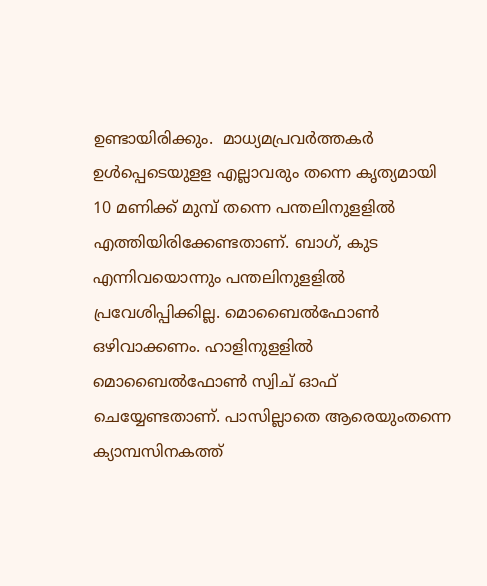ഉണ്ടായിരിക്കും.  മാധ്യമപ്രവര്‍ത്തകര്‍ ഉള്‍പ്പെടെയുളള എല്ലാവരും തന്നെ കൃത്യമായി 10 മണിക്ക് മുമ്പ് തന്നെ പന്തലിനുളളില്‍ എത്തിയിരിക്കേണ്ടതാണ്. ബാഗ്, കുട എന്നിവയൊന്നും പന്തലിനുളളില്‍ പ്രവേശിപ്പിക്കില്ല. മൊബൈല്‍ഫോണ്‍ ഒഴിവാക്കണം. ഹാളിനുളളില്‍ മൊബൈല്‍ഫോണ്‍ സ്വിച് ഓഫ് ചെയ്യേണ്ടതാണ്. പാസില്ലാതെ ആരെയുംതന്നെ ക്യാമ്പസിനകത്ത്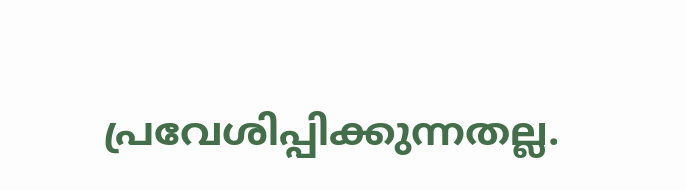പ്രവേശിപ്പിക്കുന്നതല്ല.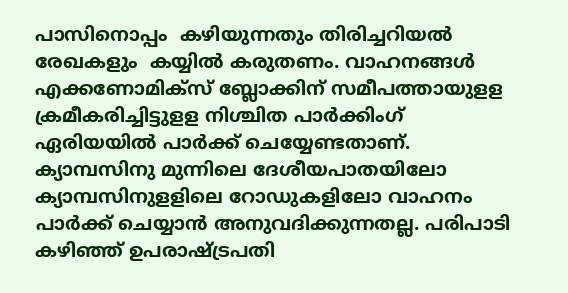പാസിനൊപ്പം  കഴിയുന്നതും തിരിച്ചറിയല്‍ രേഖകളും  കയ്യില്‍ കരുതണം. വാഹനങ്ങള്‍  എക്കണോമിക്‌സ് ബ്ലോക്കിന് സമീപത്തായുളള ക്രമീകരിച്ചിട്ടുളള നിശ്ചിത പാര്‍ക്കിംഗ് ഏരിയയില്‍ പാര്‍ക്ക് ചെയ്യേണ്ടതാണ്. ക്യാമ്പസിനു മുന്നിലെ ദേശീയപാതയിലോ ക്യാമ്പസിനുളളിലെ റോഡുകളിലോ വാഹനം പാര്‍ക്ക് ചെയ്യാന്‍ അനുവദിക്കുന്നതല്ല. പരിപാടി  കഴിഞ്ഞ് ഉപരാഷ്ട്രപതി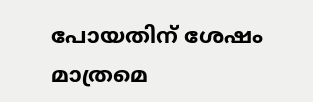പോയതിന് ശേഷം മാത്രമെ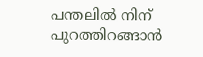പന്തലില്‍ നിന് പുറത്തിറങ്ങാന്‍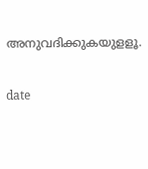അനുവദിക്കുകയുളളൂ.


date